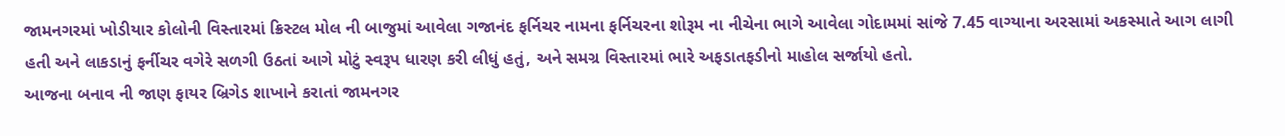જામનગરમાં ખોડીયાર કોલોની વિસ્તારમાં ક્રિસ્ટલ મોલ ની બાજુમાં આવેલા ગજાનંદ ફર્નિચર નામના ફર્નિચરના શોરૂમ ના નીચેના ભાગે આવેલા ગોદામમાં સાંજે 7.45 વાગ્યાના અરસામાં અકસ્માતે આગ લાગી હતી અને લાકડાનું ફર્નીચર વગેરે સળગી ઉઠતાં આગે મોટું સ્વરૂપ ધારણ કરી લીધું હતું, અને સમગ્ર વિસ્તારમાં ભારે અફડાતફડીનો માહોલ સર્જાયો હતો.
આજના બનાવ ની જાણ ફાયર બ્રિગેડ શાખાને કરાતાં જામનગર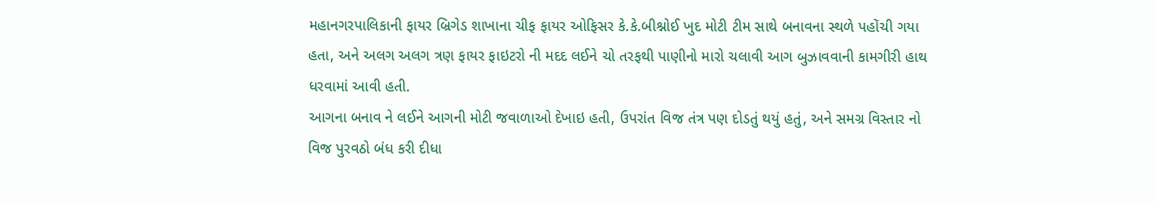મહાનગરપાલિકાની ફાયર બ્રિગેડ શાખાના ચીફ ફાયર ઓફિસર કે.કે.બીશ્નોઈ ખુદ મોટી ટીમ સાથે બનાવના સ્થળે પહોંચી ગયા હતા, અને અલગ અલગ ત્રણ ફાયર ફાઇટરો ની મદદ લઈને ચો તરફથી પાણીનો મારો ચલાવી આગ બુઝાવવાની કામગીરી હાથ ધરવામાં આવી હતી.
આગના બનાવ ને લઈને આગની મોટી જવાળાઓ દેખાઇ હતી, ઉપરાંત વિજ તંત્ર પણ દોડતું થયું હતું, અને સમગ્ર વિસ્તાર નો વિજ પુરવઠો બંધ કરી દીધા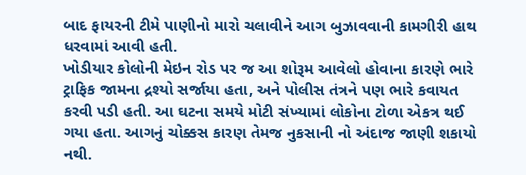બાદ ફાયરની ટીમે પાણીનો મારો ચલાવીને આગ બુઝાવવાની કામગીરી હાથ ધરવામાં આવી હતી.
ખોડીયાર કોલોની મેઇન રોડ પર જ આ શોરૂમ આવેલો હોવાના કારણે ભારે ટ્રાફિક જામના દ્રશ્યો સર્જાયા હતા, અને પોલીસ તંત્રને પણ ભારે કવાયત કરવી પડી હતી. આ ઘટના સમયે મોટી સંખ્યામાં લોકોના ટોળા એકત્ર થઈ ગયા હતા. આગનું ચોક્કસ કારણ તેમજ નુકસાની નો અંદાજ જાણી શકાયો નથી.